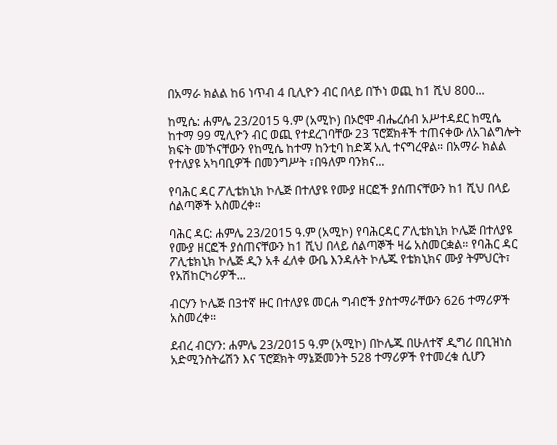በአማራ ክልል ከ6 ነጥብ 4 ቢሊዮን ብር በላይ በኾነ ወጪ ከ1 ሺህ 800...

ከሚሴ: ሐምሌ 23/2015 ዓ.ም (አሚኮ) በኦሮሞ ብሔረሰብ አሥተዳደር ከሚሴ ከተማ 99 ሚሊዮን ብር ወጪ የተደረገባቸው 23 ፕሮጀክቶች ተጠናቀው ለአገልግሎት ክፍት መኾናቸውን የከሚሴ ከተማ ከንቲባ ከድጃ አሊ ተናግረዋል። በአማራ ክልል የተለያዩ አካባቢዎች በመንግሥት ፣በዓለም ባንክና...

የባሕር ዳር ፖሊቴክኒክ ኮሌጅ በተለያዩ የሙያ ዘርፎች ያሰጠናቸውን ከ1 ሺህ በላይ ሰልጣኞች አስመረቀ።

ባሕር ዳር: ሐምሌ 23/2015 ዓ.ም (አሚኮ) የባሕርዳር ፖሊቴክኒክ ኮሌጅ በተለያዩ የሙያ ዘርፎች ያሰጠናቸውን ከ1 ሺህ በላይ ሰልጣኞች ዛሬ አስመርቋል። የባሕር ዳር ፖሊቴክኒክ ኮሌጅ ዲን አቶ ፈለቀ ውቤ እንዳሉት ኮሌጁ የቴክኒክና ሙያ ትምህርት፣ የአሽከርካሪዎች...

ብርሃን ኮሌጅ በ3ተኛ ዙር በተለያዩ መርሐ ግብሮች ያስተማራቸውን 626 ተማሪዎች አስመረቀ።

ደብረ ብርሃን: ሐምሌ 23/2015 ዓ.ም (አሚኮ) በኮሌጁ በሁለተኛ ዲግሪ በቢዝነስ አድሚንስትሬሽን እና ፕሮጀክት ማኔጅመንት 528 ተማሪዎች የተመረቁ ሲሆን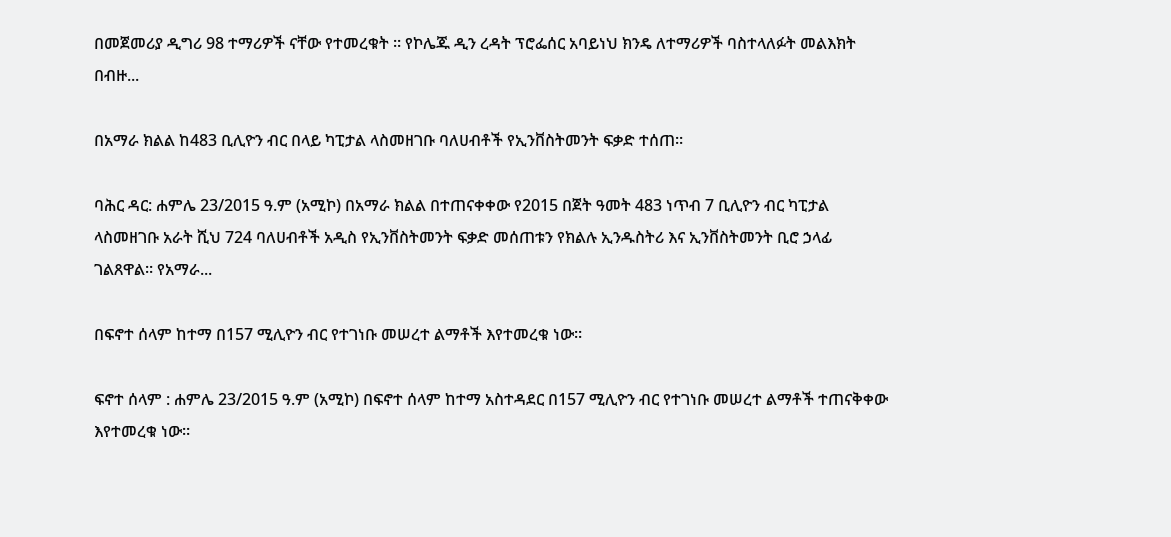በመጀመሪያ ዲግሪ 98 ተማሪዎች ናቸው የተመረቁት ። የኮሌጁ ዲን ረዳት ፕሮፌሰር አባይነህ ክንዴ ለተማሪዎች ባስተላለፉት መልእክት በብዙ...

በአማራ ክልል ከ483 ቢሊዮን ብር በላይ ካፒታል ላስመዘገቡ ባለሀብቶች የኢንቨስትመንት ፍቃድ ተሰጠ።

ባሕር ዳር: ሐምሌ 23/2015 ዓ.ም (አሚኮ) በአማራ ክልል በተጠናቀቀው የ2015 በጀት ዓመት 483 ነጥብ 7 ቢሊዮን ብር ካፒታል ላስመዘገቡ አራት ሺህ 724 ባለሀብቶች አዲስ የኢንቨስትመንት ፍቃድ መሰጠቱን የክልሉ ኢንዱስትሪ እና ኢንቨስትመንት ቢሮ ኃላፊ ገልጸዋል። የአማራ...

በፍኖተ ሰላም ከተማ በ157 ሚሊዮን ብር የተገነቡ መሠረተ ልማቶች እየተመረቁ ነው።

ፍኖተ ሰላም : ሐምሌ 23/2015 ዓ.ም (አሚኮ) በፍኖተ ሰላም ከተማ አስተዳደር በ157 ሚሊዮን ብር የተገነቡ መሠረተ ልማቶች ተጠናቅቀው እየተመረቁ ነው።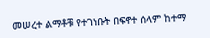መሠረተ ልማቶቹ የተገነቡት በፍኖተ ሰላም ከተማ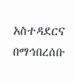አስተዳደርና በማኅበረሰቡ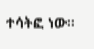ተሳትፎ ነው።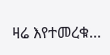ዛሬ እየተመረቁ...